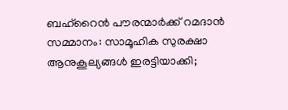ബഹ്റൈൻ പൗരന്മാർക്ക് റമദാൻ സമ്മാനം: സാമൂഹിക സുരക്ഷാ ആനുകൂല്യങ്ങൾ ഇരട്ടിയാക്കി;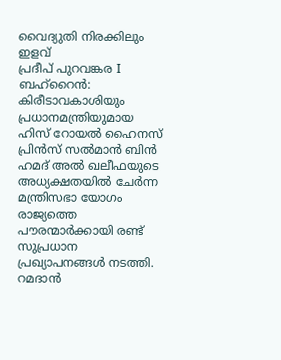വൈദ്യുതി നിരക്കിലും ഇളവ്
പ്രദീപ് പുറവങ്കര I ബഹ്റൈൻ:
കിരീടാവകാശിയും പ്രധാനമന്ത്രിയുമായ ഹിസ് റോയൽ ഹൈനസ് പ്രിൻസ് സൽമാൻ ബിൻ ഹമദ് അൽ ഖലീഫയുടെ അധ്യക്ഷതയിൽ ചേർന്ന മന്ത്രിസഭാ യോഗം രാജ്യത്തെ പൗരന്മാർക്കായി രണ്ട് സുപ്രധാന പ്രഖ്യാപനങ്ങൾ നടത്തി. റമദാൻ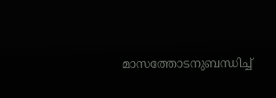മാസത്തോടനുബന്ധിച്ച്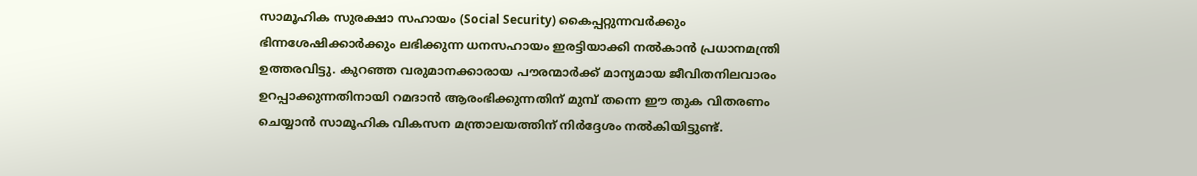സാമൂഹിക സുരക്ഷാ സഹായം (Social Security) കൈപ്പറ്റുന്നവർക്കും ഭിന്നശേഷിക്കാർക്കും ലഭിക്കുന്ന ധനസഹായം ഇരട്ടിയാക്കി നൽകാൻ പ്രധാനമന്ത്രി ഉത്തരവിട്ടു. കുറഞ്ഞ വരുമാനക്കാരായ പൗരന്മാർക്ക് മാന്യമായ ജീവിതനിലവാരം ഉറപ്പാക്കുന്നതിനായി റമദാൻ ആരംഭിക്കുന്നതിന് മുമ്പ് തന്നെ ഈ തുക വിതരണം ചെയ്യാൻ സാമൂഹിക വികസന മന്ത്രാലയത്തിന് നിർദ്ദേശം നൽകിയിട്ടുണ്ട്.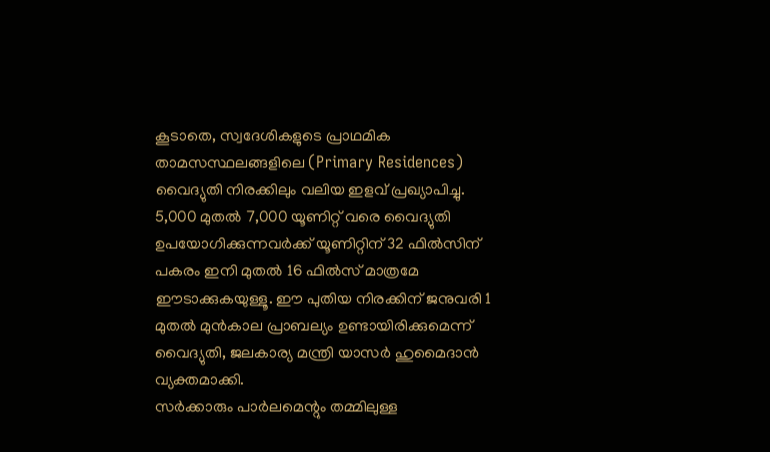കൂടാതെ, സ്വദേശികളുടെ പ്രാഥമിക താമസസ്ഥലങ്ങളിലെ (Primary Residences) വൈദ്യുതി നിരക്കിലും വലിയ ഇളവ് പ്രഖ്യാപിച്ചു. 5,000 മുതൽ 7,000 യൂണിറ്റ് വരെ വൈദ്യുതി ഉപയോഗിക്കുന്നവർക്ക് യൂണിറ്റിന് 32 ഫിൽസിന് പകരം ഇനി മുതൽ 16 ഫിൽസ് മാത്രമേ ഈടാക്കുകയുള്ളൂ. ഈ പുതിയ നിരക്കിന് ജനുവരി 1 മുതൽ മുൻകാല പ്രാബല്യം ഉണ്ടായിരിക്കുമെന്ന് വൈദ്യുതി, ജലകാര്യ മന്ത്രി യാസർ ഹുമൈദാൻ വ്യക്തമാക്കി.
സർക്കാരും പാർലമെന്റും തമ്മിലുള്ള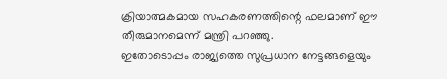ക്രിയാത്മകമായ സഹകരണത്തിന്റെ ഫലമാണ് ഈ തീരുമാനമെന്ന് മന്ത്രി പറഞ്ഞു.
ഇതോടൊപ്പം രാജ്യത്തെ സുപ്രധാന നേട്ടങ്ങളെയും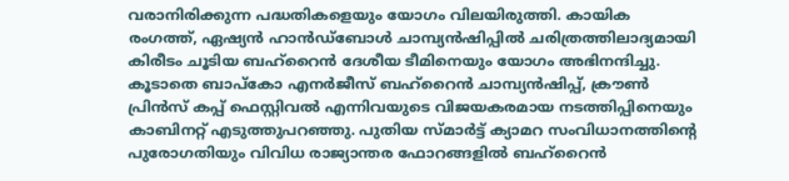വരാനിരിക്കുന്ന പദ്ധതികളെയും യോഗം വിലയിരുത്തി. കായിക രംഗത്ത്, ഏഷ്യൻ ഹാൻഡ്ബോൾ ചാമ്പ്യൻഷിപ്പിൽ ചരിത്രത്തിലാദ്യമായി കിരീടം ചൂടിയ ബഹ്റൈൻ ദേശീയ ടീമിനെയും യോഗം അഭിനന്ദിച്ചു. കൂടാതെ ബാപ്കോ എനർജീസ് ബഹ്റൈൻ ചാമ്പ്യൻഷിപ്പ്, ക്രൗൺ പ്രിൻസ് കപ്പ് ഫെസ്റ്റിവൽ എന്നിവയുടെ വിജയകരമായ നടത്തിപ്പിനെയും കാബിനറ്റ് എടുത്തുപറഞ്ഞു. പുതിയ സ്മാർട്ട് ക്യാമറ സംവിധാനത്തിന്റെ പുരോഗതിയും വിവിധ രാജ്യാന്തര ഫോറങ്ങളിൽ ബഹ്റൈൻ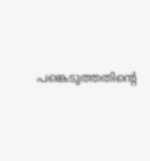പങ്കെടുത്തതിന്റെ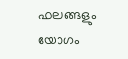ഫലങ്ങളും യോഗം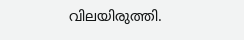വിലയിരുത്തി.